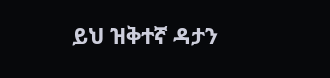ይህ ዝቅተኛ ዳታን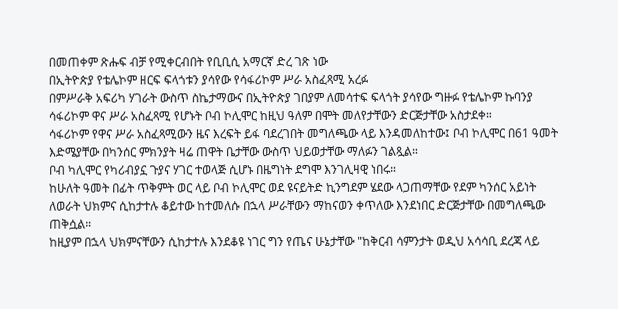በመጠቀም ጽሑፍ ብቻ የሚቀርብበት የቢቢሲ አማርኛ ድረ ገጽ ነው
በኢትዮጵያ የቴሌኮም ዘርፍ ፍላጎቱን ያሳየው የሳፋሪኮም ሥራ አስፈጻሚ አረፉ
በምሥራቅ አፍሪካ ሃገራት ውስጥ ስኬታማውና በኢትዮጵያ ገበያም ለመሳተፍ ፍላጎት ያሳየው ግዙፉ የቴሌኮም ኩባንያ ሳፋሪኮም ዋና ሥራ አስፈጻሚ የሆኑት ቦብ ኮሊሞር ከዚህ ዓለም በሞት መለየታቸውን ድርጅታቸው አስታደቀ።
ሳፋሪኮም የዋና ሥራ አስፈጻሚውን ዜና እረፍት ይፋ ባደረገበት መግለጫው ላይ እንዳመለከተው፤ ቦብ ኮሊሞር በ61 ዓመት እድሜያቸው በካንሰር ምክንያት ዛሬ ጠዋት ቤታቸው ውስጥ ህይወታቸው ማለፉን ገልጿል።
ቦብ ካሊሞር የካሪብያኗ ጉያና ሃገር ተወላጅ ሲሆኑ በዜግነት ደግሞ እንገሊዛዊ ነበሩ።
ከሁለት ዓመት በፊት ጥቅምት ወር ላይ ቦብ ኮሊሞር ወደ ዩናይትድ ኪንግደም ሄደው ላጋጠማቸው የደም ካንሰር አይነት ለወራት ህክምና ሲከታተሉ ቆይተው ከተመለሱ በኋላ ሥራቸውን ማከናወን ቀጥለው እንደነበር ድርጅታቸው በመግለጫው ጠቅሷል።
ከዚያም በኋላ ህክምናቸውን ሲከታተሉ እንደቆዩ ነገር ግን የጤና ሁኔታቸው "ከቅርብ ሳምንታት ወዲህ አሳሳቢ ደረጃ ላይ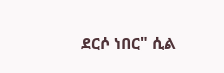ደርሶ ነበር" ሲል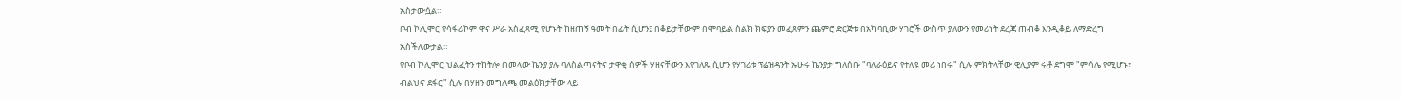አስታውሷል።
ቦብ ኮሊሞር የሳፋሪኮም ዋና ሥራ አስፈጻሚ የሆኑት ከዘጠኝ ዓመት በፊት ሲሆን፤ በቆይታቸውም በሞባይል ስልክ ክፍያን መፈጸምን ጨምሮ ድርጅቱ በአካባቢው ሃገሮች ውስጥ ያለውን የመሪነት ደረጃ ጠብቆ እንዲቆይ ለማድረግ አስችለውታል።
የቦብ ኮሊሞር ህልፈትን ተከትሎ በመላው ኬንያ ያሉ ባለስልጣናትና ታዋቂ ሰዎች ሃዘናቸውን እየገለጹ ሲሆን የሃገሪቱ ፕሬዝዳንት ኡሁሩ ኬንያታ ግለሰቡ "ባለራዕይና የተለዩ መሪ ነበሩ" ሲሉ ምክትላቸው ዊሊያም ሩቶ ደግሞ "ምሳሌ የሚሆኑ፣ ብልህና ደፋር" ሲሉ በሃዘን መግለጫ መልዕክታቸው ላይ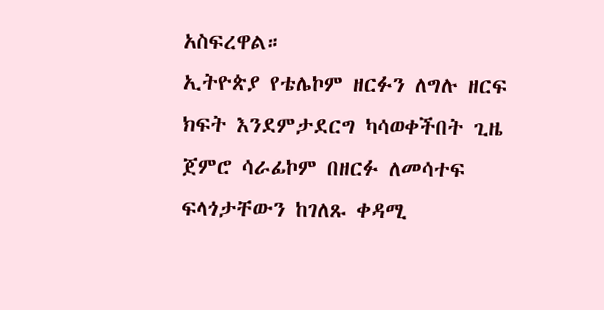አስፍረዋል።
ኢትዮጵያ የቴሌኮም ዘርፉን ለግሉ ዘርፍ ክፍት እንደምታደርግ ካሳወቀችበት ጊዜ ጀምሮ ሳራፊኮም በዘርፉ ለመሳተፍ ፍላጎታቸውን ከገለጹ ቀዳሚ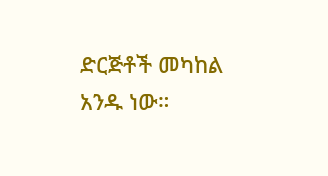ድርጅቶች መካከል አንዱ ነው።